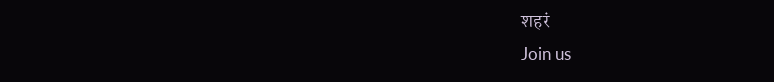शहरं
Join us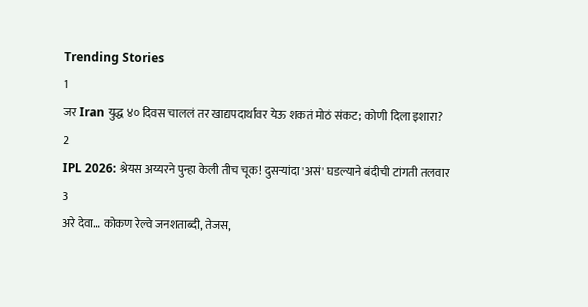Trending Stories
1
जर Iran युद्ध ४० दिवस चाललं तर खाद्यपदार्थांवर येऊ शकतं मोठं संकट; कोणी दिला इशारा?
2
IPL 2026: श्रेयस अय्यरने पुन्हा केली तीच चूक! दुसऱ्यांदा 'असं' घडल्याने बंदीची टांगती तलवार
3
अरे देवा… कोकण रेल्वे जनशताब्दी, तेजस,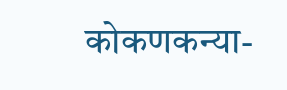कोकणकन्या-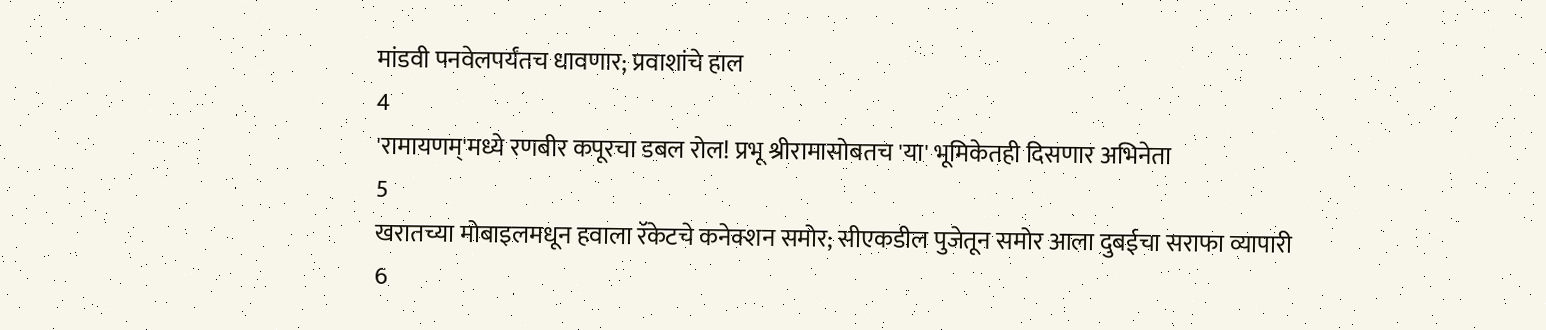मांडवी पनवेलपर्यंतच धावणार; प्रवाशांचे हाल
4
'रामायणम्'मध्ये रणबीर कपूरचा डबल रोल! प्रभू श्रीरामासोबतच 'या' भूमिकेतही दिसणार अभिनेता
5
खरातच्या मोबाइलमधून हवाला रॅकेटचे कनेक्शन समोर; सीएकडील पुजेतून समोर आला दुबईचा सराफा व्यापारी
6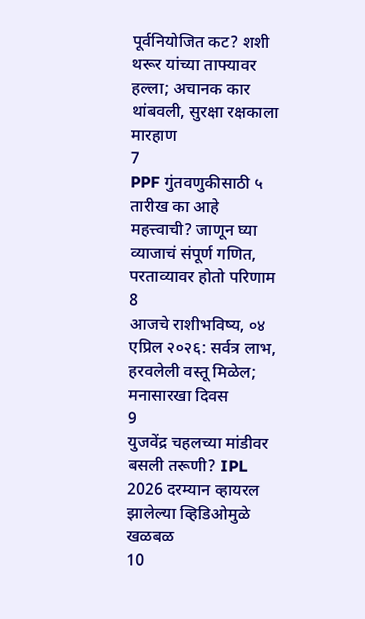पूर्वनियोजित कट? शशी थरूर यांच्या ताफ्यावर हल्ला; अचानक कार थांबवली, सुरक्षा रक्षकाला मारहाण
7
PPF गुंतवणुकीसाठी ५ तारीख का आहे महत्त्वाची? जाणून घ्या व्याजाचं संपूर्ण गणित, परताव्यावर होतो परिणाम
8
आजचे राशीभविष्य, ०४ एप्रिल २०२६: सर्वत्र लाभ, हरवलेली वस्तू मिळेल; मनासारखा दिवस
9
युजवेंद्र चहलच्या मांडीवर बसली तरूणी? IPL 2026 दरम्यान व्हायरल झालेल्या व्हिडिओमुळे खळबळ
10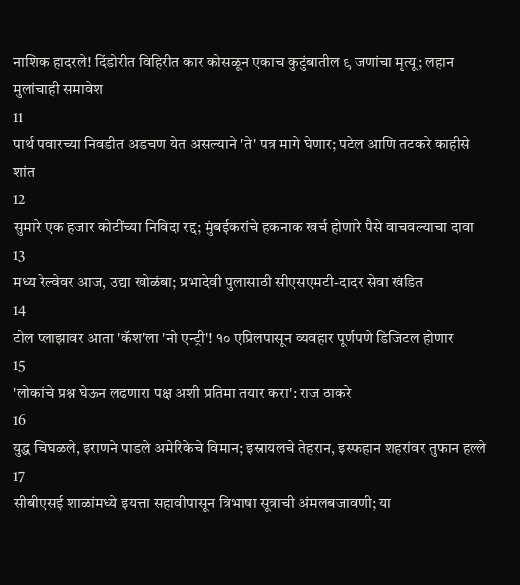नाशिक हादरले! दिंडोरीत विहिरीत कार कोसळून एकाच कुटुंबातील ९ जणांचा मृत्यू; लहान मुलांचाही समावेश
11
पार्थ पवारच्या निवडीत अडचण येत असल्याने 'ते' पत्र मागे घेणार; पटेल आणि तटकरे काहीसे शांत
12
सुमारे एक हजार कोटींच्या निविदा रद्द; मुंबईकरांचे हकनाक खर्च होणारे पैसे वाचवल्याचा दावा
13
मध्य रेल्वेवर आज, उद्या खोळंबा; प्रभादेवी पुलासाठी सीएसएमटी-दादर सेवा खंडित
14
टोल प्लाझावर आता 'कॅश'ला 'नो एन्ट्री'! १० एप्रिलपासून व्यवहार पूर्णपणे डिजिटल होणार
15
'लोकांचे प्रश्न घेऊन लढणारा पक्ष अशी प्रतिमा तयार करा': राज ठाकरे
16
युद्ध चिघळले, इराणने पाडले अमेरिकेचे विमान; इस्रायलचे तेहरान, इस्फहान शहरांवर तुफान हल्ले
17
सीबीएसई शाळांमध्ये इयत्ता सहावीपासून त्रिभाषा सूत्राची अंमलबजावणी; या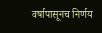वर्षापासूनच निर्णय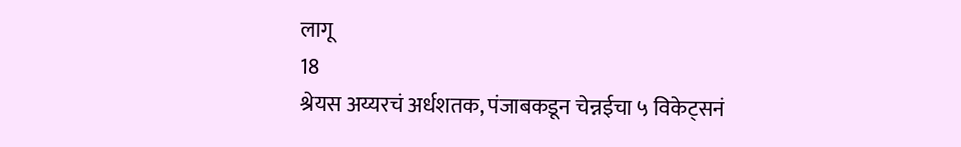लागू
18
श्रेयस अय्यरचं अर्धशतक, पंजाबकडून चेन्नईचा ५ विकेट्सनं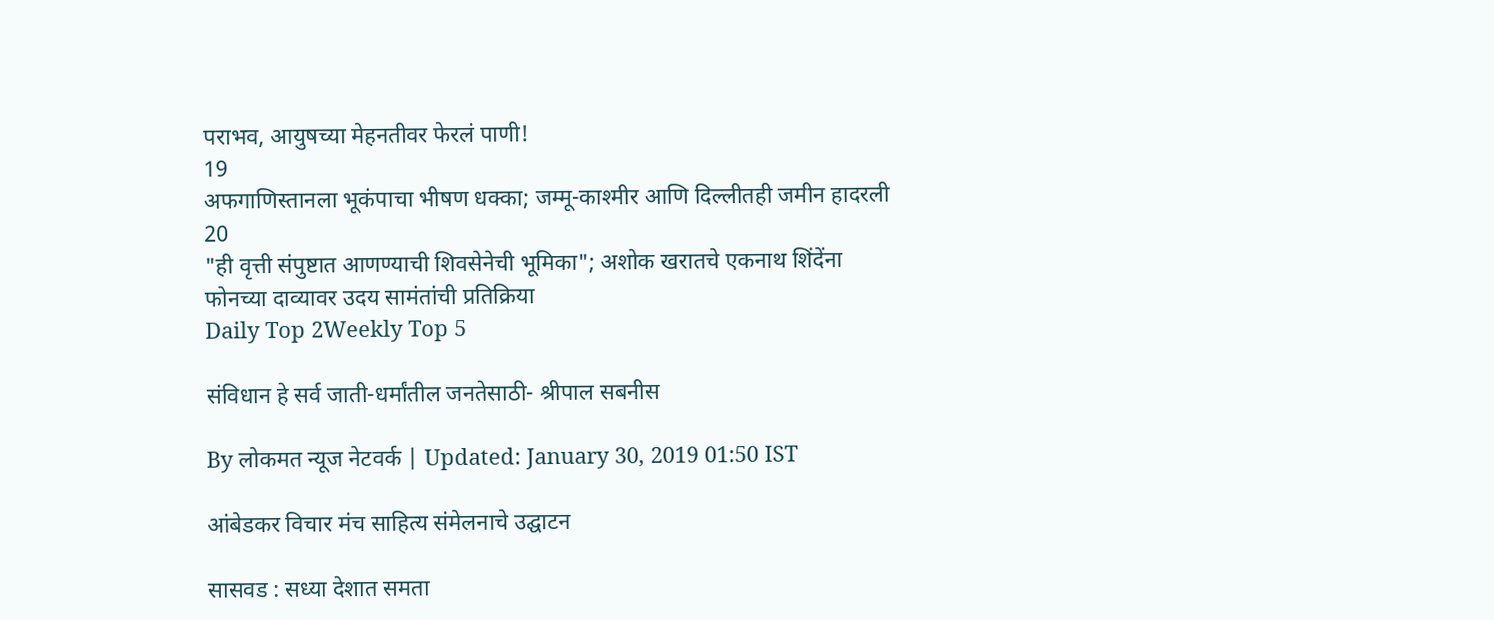पराभव, आयुषच्या मेहनतीवर फेरलं पाणी!
19
अफगाणिस्तानला भूकंपाचा भीषण धक्का; जम्मू-काश्मीर आणि दिल्लीतही जमीन हादरली
20
"ही वृत्ती संपुष्टात आणण्याची शिवसेनेची भूमिका"; अशोक खरातचे एकनाथ शिंदेंना फोनच्या दाव्यावर उदय सामंतांची प्रतिक्रिया
Daily Top 2Weekly Top 5

संविधान हे सर्व जाती-धर्मांतील जनतेसाठी- श्रीपाल सबनीस

By लोकमत न्यूज नेटवर्क | Updated: January 30, 2019 01:50 IST

आंबेडकर विचार मंच साहित्य संमेलनाचे उद्घाटन

सासवड : सध्या देशात समता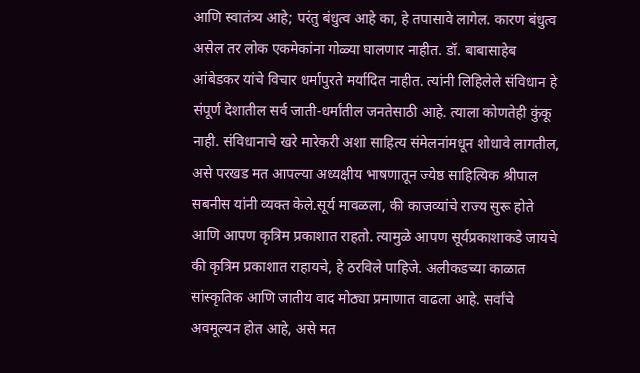आणि स्वातंत्र्य आहे; परंतु बंधुत्व आहे का, हे तपासावे लागेल. कारण बंधुत्व असेल तर लोक एकमेकांना गोळ्या घालणार नाहीत. डॉ. बाबासाहेब आंबेडकर यांचे विचार धर्मापुरते मर्यादित नाहीत. त्यांनी लिहिलेले संविधान हे संपूर्ण देशातील सर्व जाती-धर्मांतील जनतेसाठी आहे. त्याला कोणतेही कुंकू नाही. संविधानाचे खरे मारेकरी अशा साहित्य संमेलनांमधून शोधावे लागतील, असे परखड मत आपल्या अध्यक्षीय भाषणातून ज्येष्ठ साहित्यिक श्रीपाल सबनीस यांनी व्यक्त केले.सूर्य मावळला, की काजव्यांचे राज्य सुरू होते आणि आपण कृत्रिम प्रकाशात राहतो. त्यामुळे आपण सूर्यप्रकाशाकडे जायचे की कृत्रिम प्रकाशात राहायचे, हे ठरविले पाहिजे. अलीकडच्या काळात सांस्कृतिक आणि जातीय वाद मोठ्या प्रमाणात वाढला आहे. सर्वांचे अवमूल्यन होत आहे, असे मत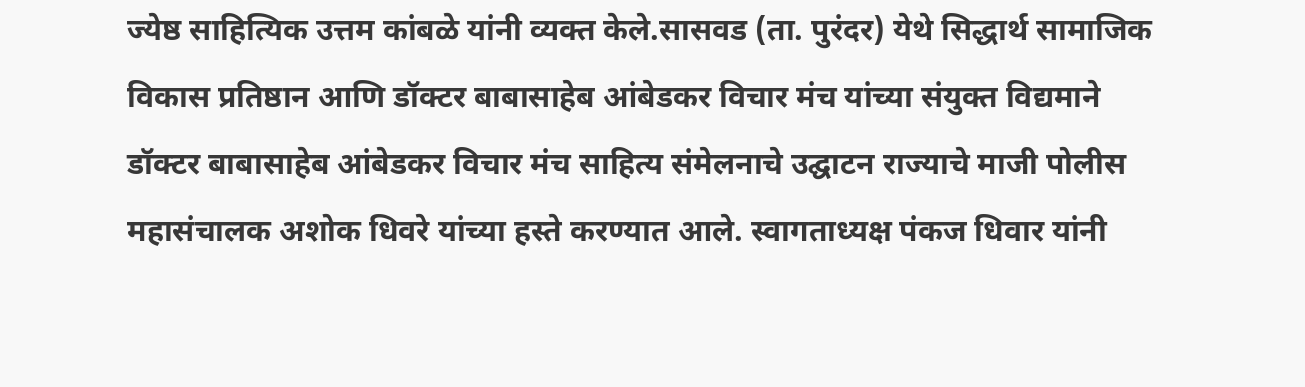ज्येष्ठ साहित्यिक उत्तम कांबळे यांनी व्यक्त केले.सासवड (ता. पुरंदर) येथे सिद्धार्थ सामाजिक विकास प्रतिष्ठान आणि डॉक्टर बाबासाहेब आंबेडकर विचार मंच यांच्या संयुक्त विद्यमाने डॉक्टर बाबासाहेब आंबेडकर विचार मंच साहित्य संमेलनाचे उद्घाटन राज्याचे माजी पोलीस महासंचालक अशोक धिवरे यांच्या हस्ते करण्यात आले. स्वागताध्यक्ष पंकज धिवार यांनी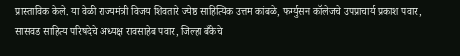प्रास्ताविक केले. या वेळी राज्यमंत्री विजय शिवतारे ज्येष्ठ साहित्यिक उत्तम कांबळे, फर्ग्युसन कॉलेजचे उपप्राचार्य प्रकाश पवार, सासवड साहित्य परिषदेचे अध्यक्ष रावसाहेब पवार, जिल्हा बँकेचे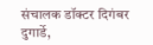संचालक डॉक्टर दिगंबर दुगार्डे,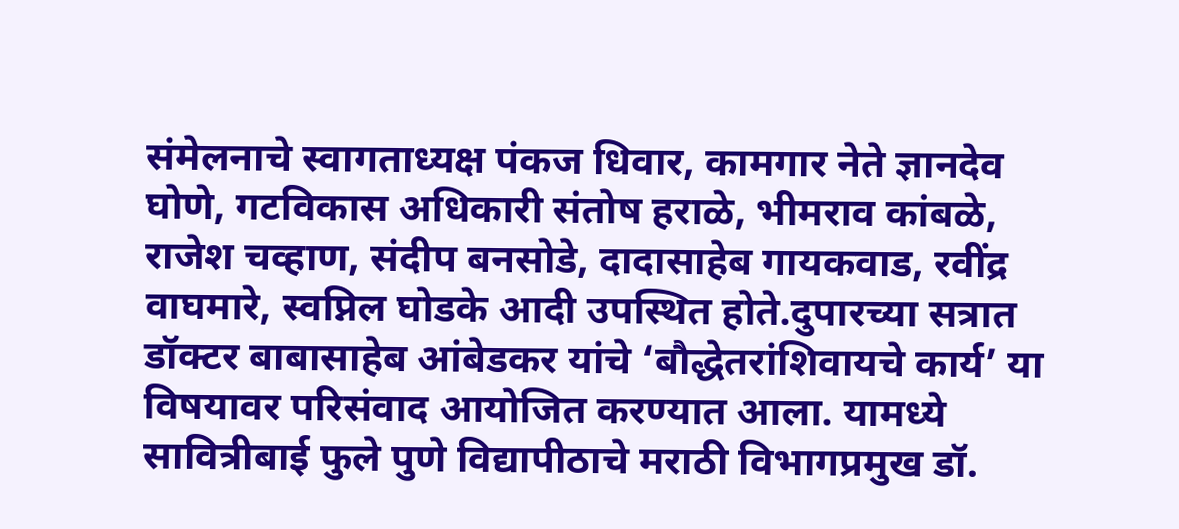संमेलनाचे स्वागताध्यक्ष पंकज धिवार, कामगार नेते ज्ञानदेव घोणे, गटविकास अधिकारी संतोष हराळे, भीमराव कांबळे, राजेश चव्हाण, संदीप बनसोडे, दादासाहेब गायकवाड, रवींद्र वाघमारे, स्वप्निल घोडके आदी उपस्थित होते.दुपारच्या सत्रात डॉक्टर बाबासाहेब आंबेडकर यांचे ‘बौद्धेतरांशिवायचे कार्य’ या विषयावर परिसंवाद आयोजित करण्यात आला. यामध्ये सावित्रीबाई फुले पुणे विद्यापीठाचे मराठी विभागप्रमुख डॉ.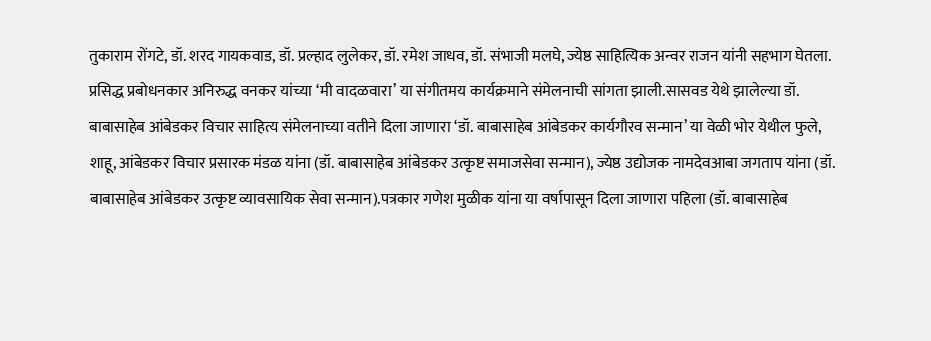तुकाराम रोंगटे, डॉ. शरद गायकवाड, डॉ. प्रल्हाद लुलेकर, डॉ. रमेश जाधव, डॉ. संभाजी मलघे, ज्येष्ठ साहित्यिक अन्वर राजन यांनी सहभाग घेतला. प्रसिद्ध प्रबोधनकार अनिरुद्ध वनकर यांच्या ‘मी वादळवारा’ या संगीतमय कार्यक्रमाने संमेलनाची सांगता झाली.सासवड येथे झालेल्या डॉ. बाबासाहेब आंबेडकर विचार साहित्य संमेलनाच्या वतीने दिला जाणारा ‘डॉ. बाबासाहेब आंबेडकर कार्यगौरव सन्मान’ या वेळी भोर येथील फुले, शाहू, आंबेडकर विचार प्रसारक मंडळ यांना (डॉ. बाबासाहेब आंबेडकर उत्कृष्ट समाजसेवा सन्मान), ज्येष्ठ उद्योजक नामदेवआबा जगताप यांना (डॉ. बाबासाहेब आंबेडकर उत्कृष्ट व्यावसायिक सेवा सन्मान).पत्रकार गणेश मुळीक यांना या वर्षापासून दिला जाणारा पहिला (डॉ. बाबासाहेब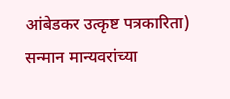आंबेडकर उत्कृष्ट पत्रकारिता) सन्मान मान्यवरांच्या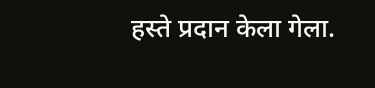हस्ते प्रदान केला गेला.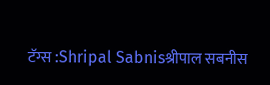टॅग्स :Shripal Sabnisश्रीपाल सबनीस